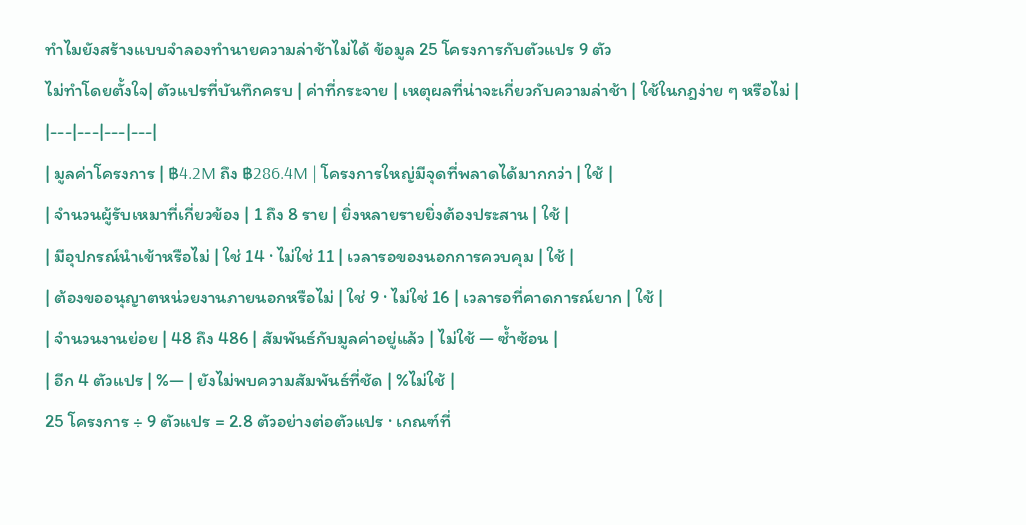ทำไมยังสร้างแบบจำลองทำนายความล่าช้าไม่ได้ ข้อมูล 25 โครงการกับตัวแปร 9 ตัว
ไม่ทำโดยตั้งใจ| ตัวแปรที่บันทึกครบ | ค่าที่กระจาย | เหตุผลที่น่าจะเกี่ยวกับความล่าช้า | ใช้ในกฎง่าย ๆ หรือไม่ |
|---|---|---|---|
| มูลค่าโครงการ | ฿4.2M ถึง ฿286.4M | โครงการใหญ่มีจุดที่พลาดได้มากกว่า | ใช้ |
| จำนวนผู้รับเหมาที่เกี่ยวข้อง | 1 ถึง 8 ราย | ยิ่งหลายรายยิ่งต้องประสาน | ใช้ |
| มีอุปกรณ์นำเข้าหรือไม่ | ใช่ 14 · ไม่ใช่ 11 | เวลารอของนอกการควบคุม | ใช้ |
| ต้องขออนุญาตหน่วยงานภายนอกหรือไม่ | ใช่ 9 · ไม่ใช่ 16 | เวลารอที่คาดการณ์ยาก | ใช้ |
| จำนวนงานย่อย | 48 ถึง 486 | สัมพันธ์กับมูลค่าอยู่แล้ว | ไม่ใช้ — ซ้ำซ้อน |
| อีก 4 ตัวแปร | %— | ยังไม่พบความสัมพันธ์ที่ชัด | %ไม่ใช้ |
25 โครงการ ÷ 9 ตัวแปร = 2.8 ตัวอย่างต่อตัวแปร · เกณฑ์ที่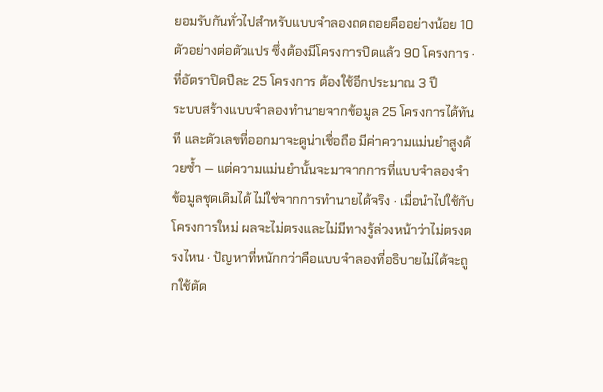ยอมรับกันทั่วไปสำหรับแบบจำลองถดถอยคืออย่างน้อย 10 ตัวอย่างต่อตัวแปร ซึ่งต้องมีโครงการปิดแล้ว 90 โครงการ · ที่อัตราปิดปีละ 25 โครงการ ต้องใช้อีกประมาณ 3 ปี
ระบบสร้างแบบจำลองทำนายจากข้อมูล 25 โครงการได้ทันที และตัวเลขที่ออกมาจะดูน่าเชื่อถือ มีค่าความแม่นยำสูงด้วยซ้ำ — แต่ความแม่นยำนั้นจะมาจากการที่แบบจำลองจำข้อมูลชุดเดิมได้ ไม่ใช่จากการทำนายได้จริง · เมื่อนำไปใช้กับโครงการใหม่ ผลจะไม่ตรงและไม่มีทางรู้ล่วงหน้าว่าไม่ตรงตรงไหน · ปัญหาที่หนักกว่าคือแบบจำลองที่อธิบายไม่ได้จะถูกใช้ตัด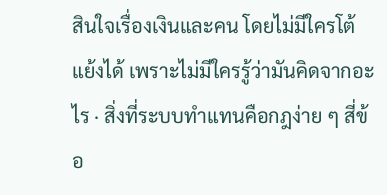สินใจเรื่องเงินและคน โดยไม่มีใครโต้แย้งได้ เพราะไม่มีใครรู้ว่ามันคิดจากอะไร · สิ่งที่ระบบทำแทนคือกฎง่าย ๆ สี่ข้อ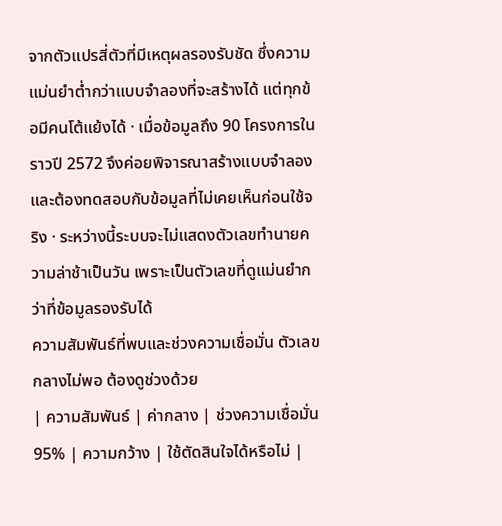จากตัวแปรสี่ตัวที่มีเหตุผลรองรับชัด ซึ่งความแม่นยำต่ำกว่าแบบจำลองที่จะสร้างได้ แต่ทุกข้อมีคนโต้แย้งได้ · เมื่อข้อมูลถึง 90 โครงการในราวปี 2572 จึงค่อยพิจารณาสร้างแบบจำลอง และต้องทดสอบกับข้อมูลที่ไม่เคยเห็นก่อนใช้จริง · ระหว่างนี้ระบบจะไม่แสดงตัวเลขทำนายความล่าช้าเป็นวัน เพราะเป็นตัวเลขที่ดูแม่นยำกว่าที่ข้อมูลรองรับได้
ความสัมพันธ์ที่พบและช่วงความเชื่อมั่น ตัวเลขกลางไม่พอ ต้องดูช่วงด้วย
| ความสัมพันธ์ | ค่ากลาง | ช่วงความเชื่อมั่น 95% | ความกว้าง | ใช้ตัดสินใจได้หรือไม่ |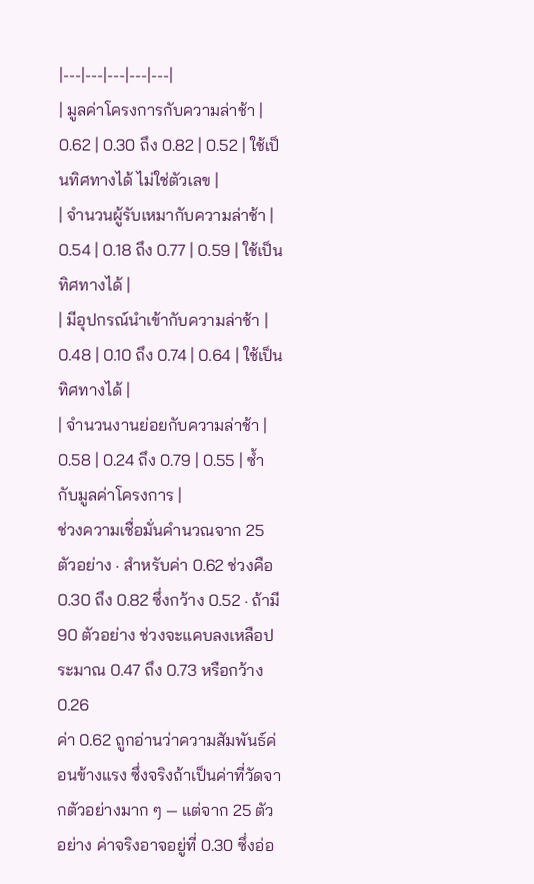|---|---|---|---|---|
| มูลค่าโครงการกับความล่าช้า | 0.62 | 0.30 ถึง 0.82 | 0.52 | ใช้เป็นทิศทางได้ ไม่ใช่ตัวเลข |
| จำนวนผู้รับเหมากับความล่าช้า | 0.54 | 0.18 ถึง 0.77 | 0.59 | ใช้เป็นทิศทางได้ |
| มีอุปกรณ์นำเข้ากับความล่าช้า | 0.48 | 0.10 ถึง 0.74 | 0.64 | ใช้เป็นทิศทางได้ |
| จำนวนงานย่อยกับความล่าช้า | 0.58 | 0.24 ถึง 0.79 | 0.55 | ซ้ำกับมูลค่าโครงการ |
ช่วงความเชื่อมั่นคำนวณจาก 25 ตัวอย่าง · สำหรับค่า 0.62 ช่วงคือ 0.30 ถึง 0.82 ซึ่งกว้าง 0.52 · ถ้ามี 90 ตัวอย่าง ช่วงจะแคบลงเหลือประมาณ 0.47 ถึง 0.73 หรือกว้าง 0.26
ค่า 0.62 ถูกอ่านว่าความสัมพันธ์ค่อนข้างแรง ซึ่งจริงถ้าเป็นค่าที่วัดจากตัวอย่างมาก ๆ — แต่จาก 25 ตัวอย่าง ค่าจริงอาจอยู่ที่ 0.30 ซึ่งอ่อ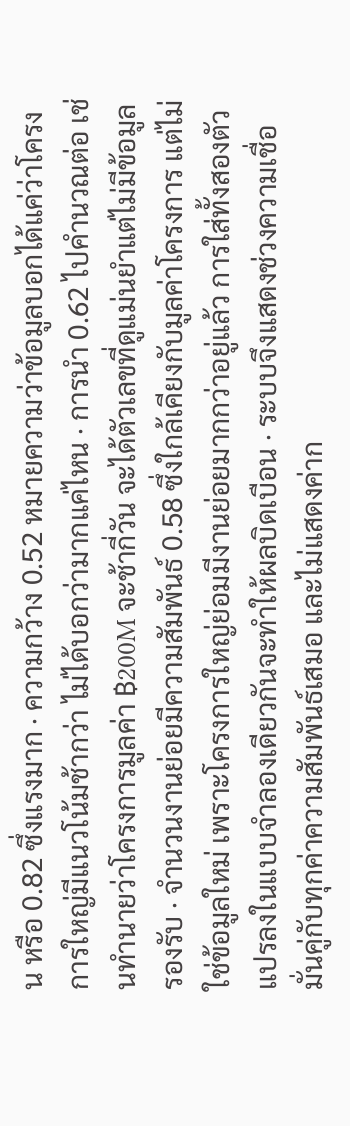น หรือ 0.82 ซึ่งแรงมาก · ความกว้าง 0.52 หมายความว่าข้อมูลบอกได้แค่ว่าโครงการใหญ่มีแนวโน้มช้ากว่า ไม่ได้บอกว่ามากแค่ไหน · การนำ 0.62 ไปคำนวณต่อ เช่นทำนายว่าโครงการมูลค่า ฿200M จะช้ากี่วัน จะได้ตัวเลขที่ดูแม่นยำแต่ไม่มีข้อมูลรองรับ · จำนวนงานย่อยมีความสัมพันธ์ 0.58 ซึ่งใกล้เคียงกับมูลค่าโครงการ แต่ไม่ใช่ข้อมูลใหม่ เพราะโครงการใหญ่ย่อมมีงานย่อยมากกว่าอยู่แล้ว การใส่ทั้งสองตัวแปรลงในแบบจำลองเดียวกันจะทำให้ผลบิดเบือน · ระบบจึงแสดงช่วงความเชื่อมั่นคู่กับทุกค่าความสัมพันธ์เสมอ และไม่แสดงค่าก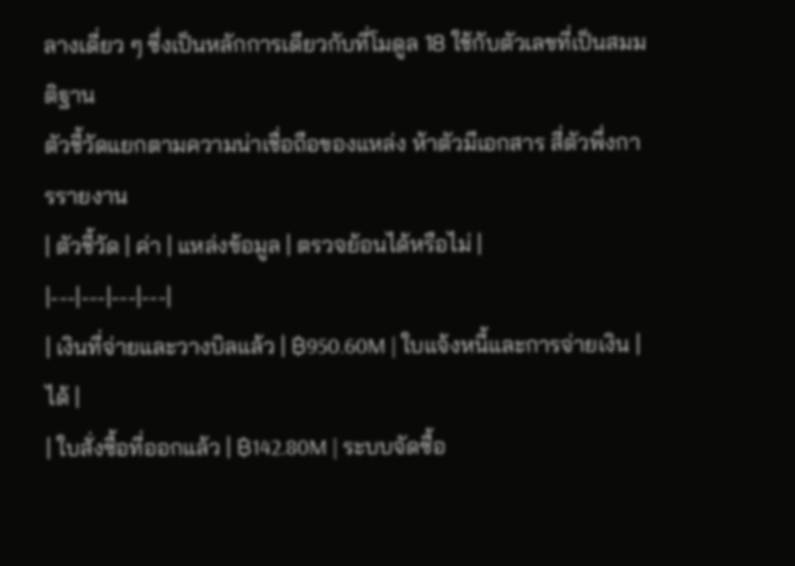ลางเดี่ยว ๆ ซึ่งเป็นหลักการเดียวกับที่โมดูล 18 ใช้กับตัวเลขที่เป็นสมมติฐาน
ตัวชี้วัดแยกตามความน่าเชื่อถือของแหล่ง ห้าตัวมีเอกสาร สี่ตัวพึ่งการรายงาน
| ตัวชี้วัด | ค่า | แหล่งข้อมูล | ตรวจย้อนได้หรือไม่ |
|---|---|---|---|
| เงินที่จ่ายและวางบิลแล้ว | ฿950.60M | ใบแจ้งหนี้และการจ่ายเงิน | ได้ |
| ใบสั่งซื้อที่ออกแล้ว | ฿142.80M | ระบบจัดซื้อ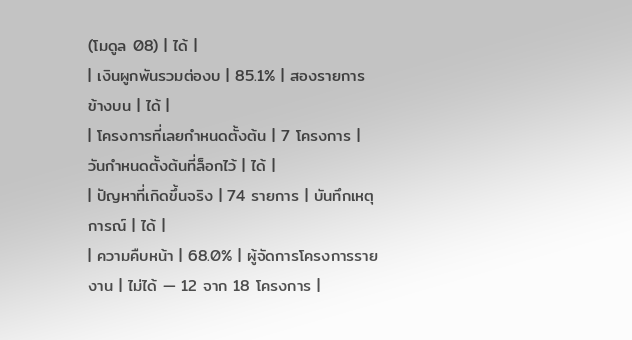(โมดูล 08) | ได้ |
| เงินผูกพันรวมต่องบ | 85.1% | สองรายการข้างบน | ได้ |
| โครงการที่เลยกำหนดตั้งต้น | 7 โครงการ | วันกำหนดตั้งต้นที่ล็อกไว้ | ได้ |
| ปัญหาที่เกิดขึ้นจริง | 74 รายการ | บันทึกเหตุการณ์ | ได้ |
| ความคืบหน้า | 68.0% | ผู้จัดการโครงการรายงาน | ไม่ได้ — 12 จาก 18 โครงการ |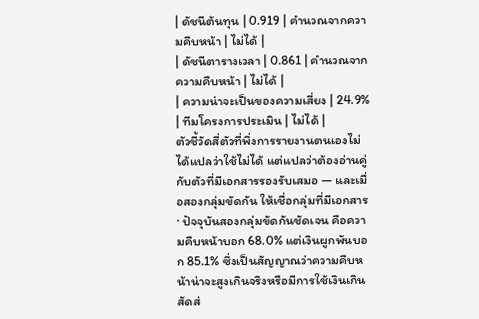| ดัชนีต้นทุน | 0.919 | คำนวณจากความคืบหน้า | ไม่ได้ |
| ดัชนีตารางเวลา | 0.861 | คำนวณจากความคืบหน้า | ไม่ได้ |
| ความน่าจะเป็นของความเสี่ยง | 24.9% | ทีมโครงการประเมิน | ไม่ได้ |
ตัวชี้วัดสี่ตัวที่พึ่งการรายงานตนเองไม่ได้แปลว่าใช้ไม่ได้ แต่แปลว่าต้องอ่านคู่กับตัวที่มีเอกสารรองรับเสมอ — และเมื่อสองกลุ่มขัดกัน ให้เชื่อกลุ่มที่มีเอกสาร · ปัจจุบันสองกลุ่มขัดกันชัดเจน คือความคืบหน้าบอก 68.0% แต่เงินผูกพันบอก 85.1% ซึ่งเป็นสัญญาณว่าความคืบหน้าน่าจะสูงเกินจริงหรือมีการใช้เงินเกินสัดส่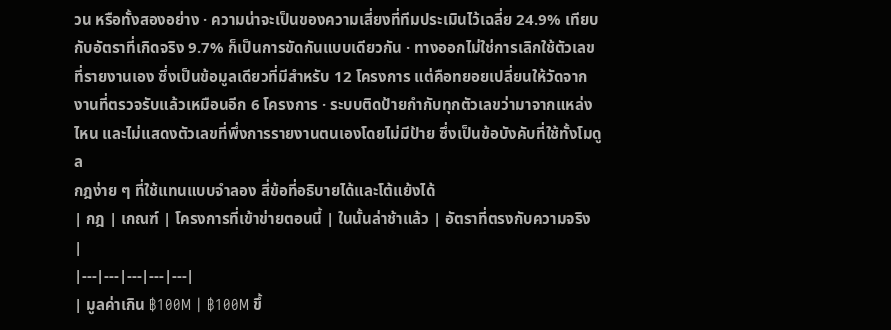วน หรือทั้งสองอย่าง · ความน่าจะเป็นของความเสี่ยงที่ทีมประเมินไว้เฉลี่ย 24.9% เทียบกับอัตราที่เกิดจริง 9.7% ก็เป็นการขัดกันแบบเดียวกัน · ทางออกไม่ใช่การเลิกใช้ตัวเลขที่รายงานเอง ซึ่งเป็นข้อมูลเดียวที่มีสำหรับ 12 โครงการ แต่คือทยอยเปลี่ยนให้วัดจากงานที่ตรวจรับแล้วเหมือนอีก 6 โครงการ · ระบบติดป้ายกำกับทุกตัวเลขว่ามาจากแหล่งไหน และไม่แสดงตัวเลขที่พึ่งการรายงานตนเองโดยไม่มีป้าย ซึ่งเป็นข้อบังคับที่ใช้ทั้งโมดูล
กฎง่าย ๆ ที่ใช้แทนแบบจำลอง สี่ข้อที่อธิบายได้และโต้แย้งได้
| กฎ | เกณฑ์ | โครงการที่เข้าข่ายตอนนี้ | ในนั้นล่าช้าแล้ว | อัตราที่ตรงกับความจริง |
|---|---|---|---|---|
| มูลค่าเกิน ฿100M | ฿100M ขึ้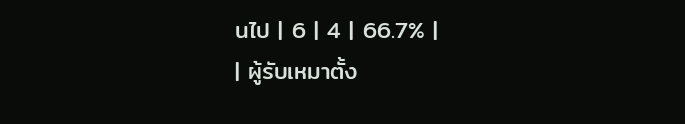นไป | 6 | 4 | 66.7% |
| ผู้รับเหมาตั้ง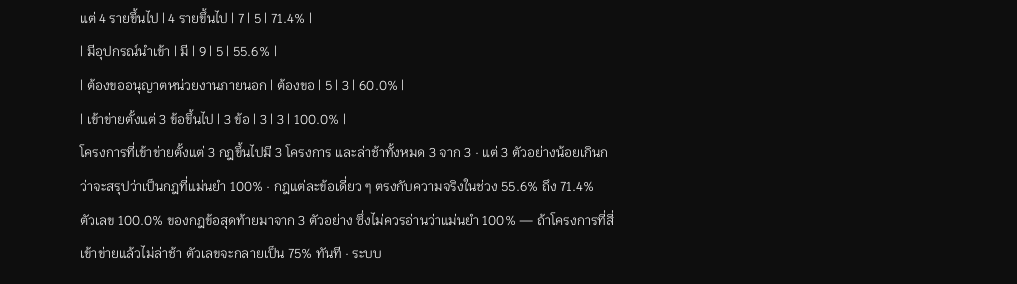แต่ 4 รายขึ้นไป | 4 รายขึ้นไป | 7 | 5 | 71.4% |
| มีอุปกรณ์นำเข้า | มี | 9 | 5 | 55.6% |
| ต้องขออนุญาตหน่วยงานภายนอก | ต้องขอ | 5 | 3 | 60.0% |
| เข้าข่ายตั้งแต่ 3 ข้อขึ้นไป | 3 ข้อ | 3 | 3 | 100.0% |
โครงการที่เข้าข่ายตั้งแต่ 3 กฎขึ้นไปมี 3 โครงการ และล่าช้าทั้งหมด 3 จาก 3 · แต่ 3 ตัวอย่างน้อยเกินกว่าจะสรุปว่าเป็นกฎที่แม่นยำ 100% · กฎแต่ละข้อเดี่ยว ๆ ตรงกับความจริงในช่วง 55.6% ถึง 71.4%
ตัวเลข 100.0% ของกฎข้อสุดท้ายมาจาก 3 ตัวอย่าง ซึ่งไม่ควรอ่านว่าแม่นยำ 100% — ถ้าโครงการที่สี่เข้าข่ายแล้วไม่ล่าช้า ตัวเลขจะกลายเป็น 75% ทันที · ระบบ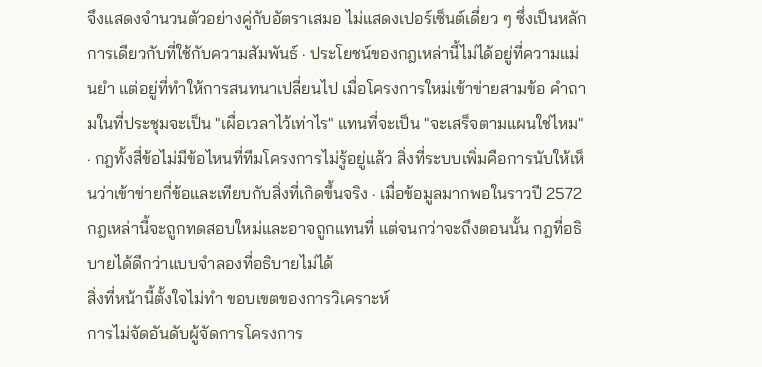จึงแสดงจำนวนตัวอย่างคู่กับอัตราเสมอ ไม่แสดงเปอร์เซ็นต์เดี่ยว ๆ ซึ่งเป็นหลักการเดียวกับที่ใช้กับความสัมพันธ์ · ประโยชน์ของกฎเหล่านี้ไม่ได้อยู่ที่ความแม่นยำ แต่อยู่ที่ทำให้การสนทนาเปลี่ยนไป เมื่อโครงการใหม่เข้าข่ายสามข้อ คำถามในที่ประชุมจะเป็น "เผื่อเวลาไว้เท่าไร" แทนที่จะเป็น "จะเสร็จตามแผนใช่ไหม" · กฎทั้งสี่ข้อไม่มีข้อไหนที่ทีมโครงการไม่รู้อยู่แล้ว สิ่งที่ระบบเพิ่มคือการนับให้เห็นว่าเข้าข่ายกี่ข้อและเทียบกับสิ่งที่เกิดขึ้นจริง · เมื่อข้อมูลมากพอในราวปี 2572 กฎเหล่านี้จะถูกทดสอบใหม่และอาจถูกแทนที่ แต่จนกว่าจะถึงตอนนั้น กฎที่อธิบายได้ดีกว่าแบบจำลองที่อธิบายไม่ได้
สิ่งที่หน้านี้ตั้งใจไม่ทำ ขอบเขตของการวิเคราะห์
การไม่จัดอันดับผู้จัดการโครงการ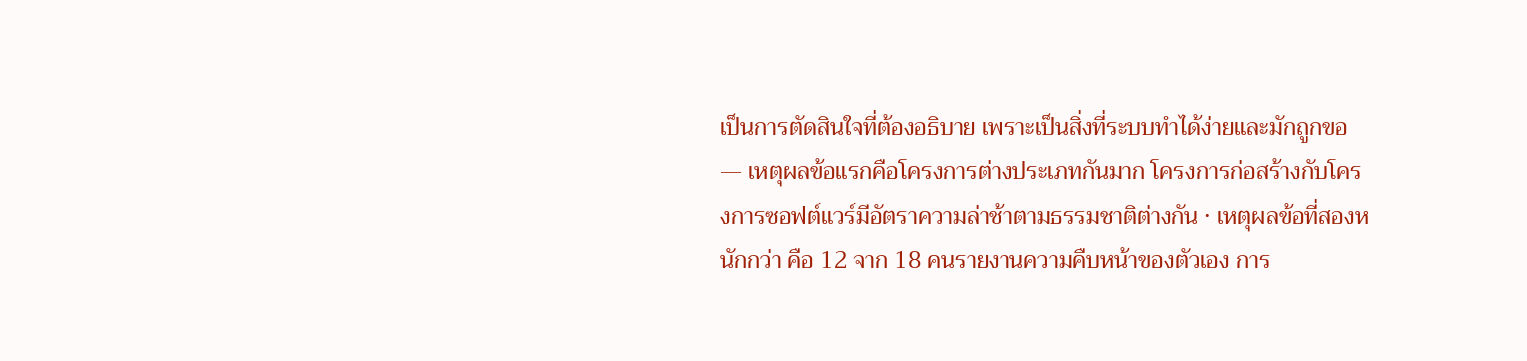เป็นการตัดสินใจที่ต้องอธิบาย เพราะเป็นสิ่งที่ระบบทำได้ง่ายและมักถูกขอ — เหตุผลข้อแรกคือโครงการต่างประเภทกันมาก โครงการก่อสร้างกับโครงการซอฟต์แวร์มีอัตราความล่าช้าตามธรรมชาติต่างกัน · เหตุผลข้อที่สองหนักกว่า คือ 12 จาก 18 คนรายงานความคืบหน้าของตัวเอง การ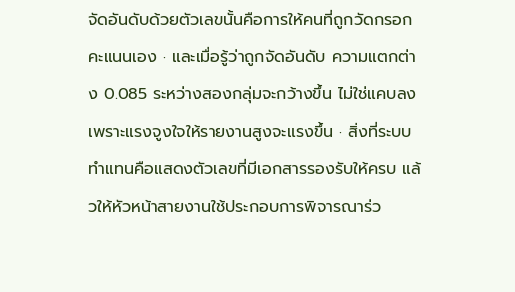จัดอันดับด้วยตัวเลขนั้นคือการให้คนที่ถูกวัดกรอกคะแนนเอง · และเมื่อรู้ว่าถูกจัดอันดับ ความแตกต่าง 0.085 ระหว่างสองกลุ่มจะกว้างขึ้น ไม่ใช่แคบลง เพราะแรงจูงใจให้รายงานสูงจะแรงขึ้น · สิ่งที่ระบบทำแทนคือแสดงตัวเลขที่มีเอกสารรองรับให้ครบ แล้วให้หัวหน้าสายงานใช้ประกอบการพิจารณาร่ว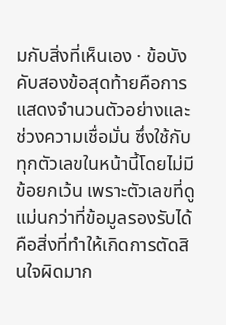มกับสิ่งที่เห็นเอง · ข้อบังคับสองข้อสุดท้ายคือการแสดงจำนวนตัวอย่างและช่วงความเชื่อมั่น ซึ่งใช้กับทุกตัวเลขในหน้านี้โดยไม่มีข้อยกเว้น เพราะตัวเลขที่ดูแม่นกว่าที่ข้อมูลรองรับได้คือสิ่งที่ทำให้เกิดการตัดสินใจผิดมาก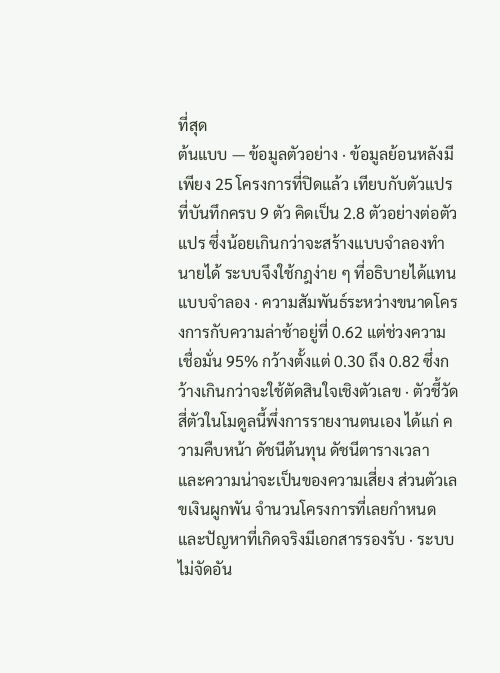ที่สุด
ต้นแบบ — ข้อมูลตัวอย่าง · ข้อมูลย้อนหลังมีเพียง 25 โครงการที่ปิดแล้ว เทียบกับตัวแปรที่บันทึกครบ 9 ตัว คิดเป็น 2.8 ตัวอย่างต่อตัวแปร ซึ่งน้อยเกินกว่าจะสร้างแบบจำลองทำนายได้ ระบบจึงใช้กฎง่าย ๆ ที่อธิบายได้แทนแบบจำลอง · ความสัมพันธ์ระหว่างขนาดโครงการกับความล่าช้าอยู่ที่ 0.62 แต่ช่วงความเชื่อมั่น 95% กว้างตั้งแต่ 0.30 ถึง 0.82 ซึ่งกว้างเกินกว่าจะใช้ตัดสินใจเชิงตัวเลข · ตัวชี้วัดสี่ตัวในโมดูลนี้พึ่งการรายงานตนเอง ได้แก่ ความคืบหน้า ดัชนีต้นทุน ดัชนีตารางเวลา และความน่าจะเป็นของความเสี่ยง ส่วนตัวเลขเงินผูกพัน จำนวนโครงการที่เลยกำหนด และปัญหาที่เกิดจริงมีเอกสารรองรับ · ระบบไม่จัดอัน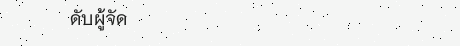ดับผู้จัด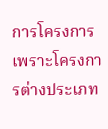การโครงการ เพราะโครงการต่างประเภท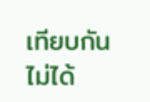เทียบกันไม่ได้